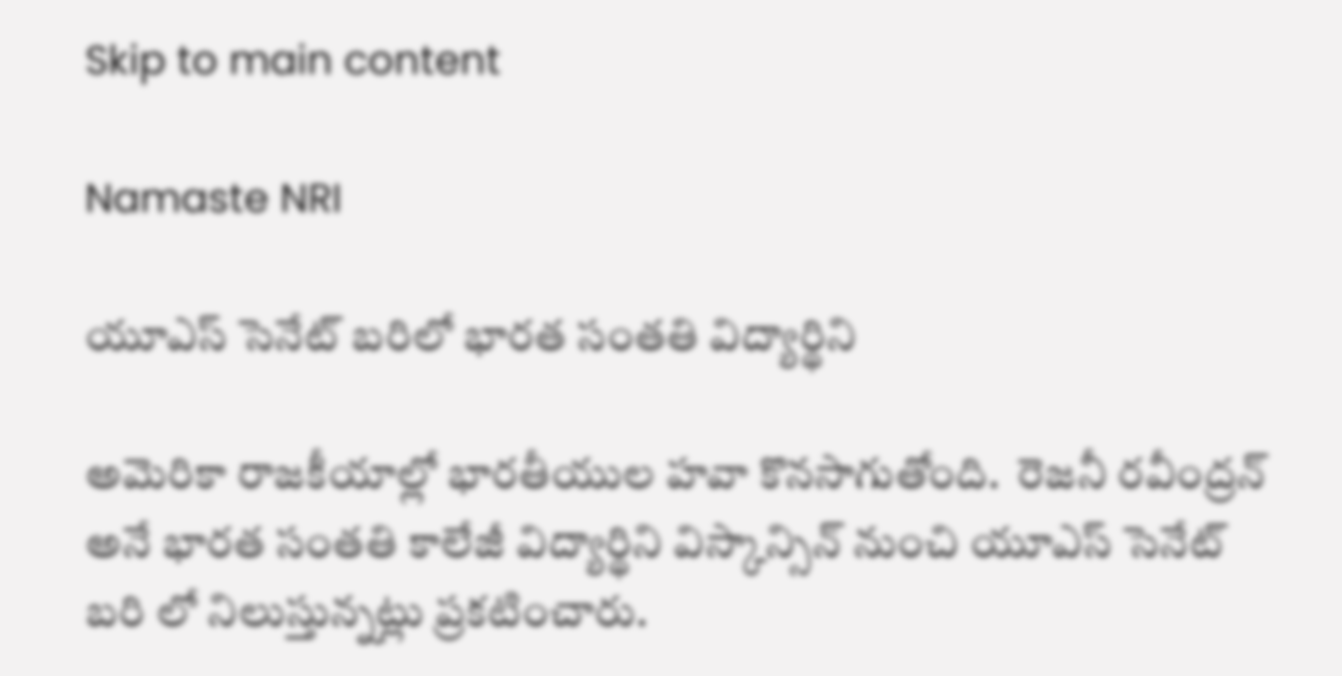Skip to main content

Namaste NRI

యూఎస్ సెనేట్ బరిలో భారత సంతతి విద్యార్థిని

అమెరికా రాజకీయాల్లో భారతీయుల హవా కొనసాగుతోంది.  రెజనీ రవీంద్రన్  అనే భారత సంతతి కాలేజీ విద్యార్థిని విస్కాన్సిన్‌ నుంచి యూఎస్ సెనేట్ బరి లో నిలుస్తున్నట్లు ప్రకటించారు.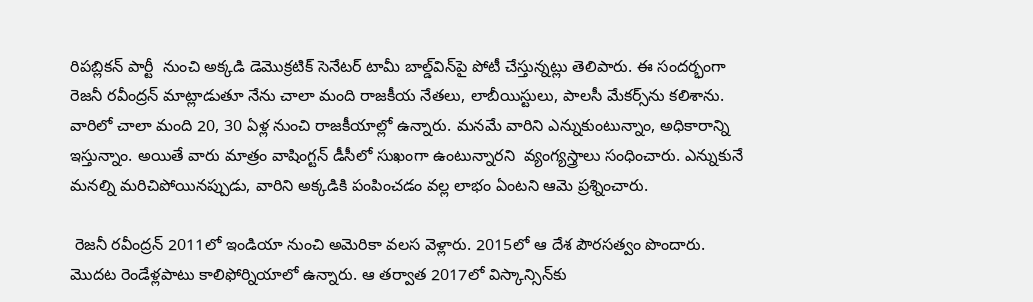రిపబ్లికన్ పార్టీ  నుంచి అక్కడి డెమొక్రటిక్ సెనేటర్ టామీ బాల్డ్‌విన్‌పై పోటీ చేస్తున్నట్లు తెలిపారు. ఈ సందర్భంగా రెజనీ రవీంద్రన్ మాట్లాడుతూ నేను చాలా మంది రాజకీయ నేతలు, లాబీయిస్టులు, పాలసీ మేకర్స్‌ను కలిశాను. వారిలో చాలా మంది 20, 30 ఏళ్ల నుంచి రాజకీయాల్లో ఉన్నారు. మనమే వారిని ఎన్నుకుంటున్నాం, అధికారాన్ని ఇస్తున్నాం. అయితే వారు మాత్రం వాషింగ్టన్ డీసీలో సుఖంగా ఉంటున్నారని  వ్యంగ్యస్త్రాలు సంధించారు. ఎన్నుకునే మనల్ని మరిచిపోయినప్పుడు, వారిని అక్కడికి పంపించడం వల్ల లాభం ఏంటని ఆమె ప్రశ్నించారు.

 రెజనీ రవీంద్రన్ 2011లో ఇండియా నుంచి అమెరికా వలస వెళ్లారు. 2015లో ఆ దేశ పౌరసత్వం పొందారు. మొదట రెండేళ్లపాటు కాలిఫోర్నియాలో ఉన్నారు. ఆ తర్వాత 2017లో విస్కాన్సిన్‌కు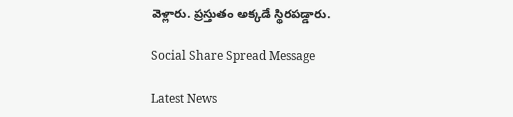వెళ్లారు. ప్రస్తుతం అక్కడే స్థిరపడ్డారు.

Social Share Spread Message

Latest News